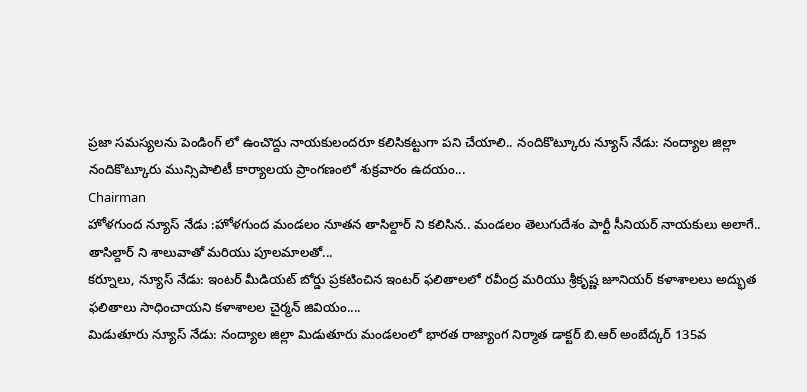ప్రజా సమస్యలను పెండింగ్ లో ఉంచొద్దు నాయకులందరూ కలిసికట్టుగా పని చేయాలి.. నందికొట్కూరు న్యూస్ నేడు: నంద్యాల జిల్లా నందికొట్కూరు మున్సిపాలిటీ కార్యాలయ ప్రాంగణంలో శుక్రవారం ఉదయం...
Chairman
హోళగుంద న్యూస్ నేడు :హోళగుంద మండలం నూతన తాసిల్దార్ ని కలిసిన.. మండలం తెలుగుదేశం పార్టీ సీనియర్ నాయకులు అలాగే.. తాసిల్దార్ ని శాలువాతో మరియు పూలమాలతో...
కర్నూలు, న్యూస్ నేడు: ఇంటర్ మీడియట్ బోర్డు ప్రకటించిన ఇంటర్ ఫలితాలలో రవీంద్ర మరియు శ్రీకృష్ణ జూనియర్ కళాశాలలు అద్భుత ఫలితాలు సాధించాయని కళాశాలల చైర్మన్ జివియం....
మిడుతూరు న్యూస్ నేడు: నంద్యాల జిల్లా మిడుతూరు మండలంలో భారత రాజ్యాంగ నిర్మాత డాక్టర్ బి.ఆర్ అంబేద్కర్ 135వ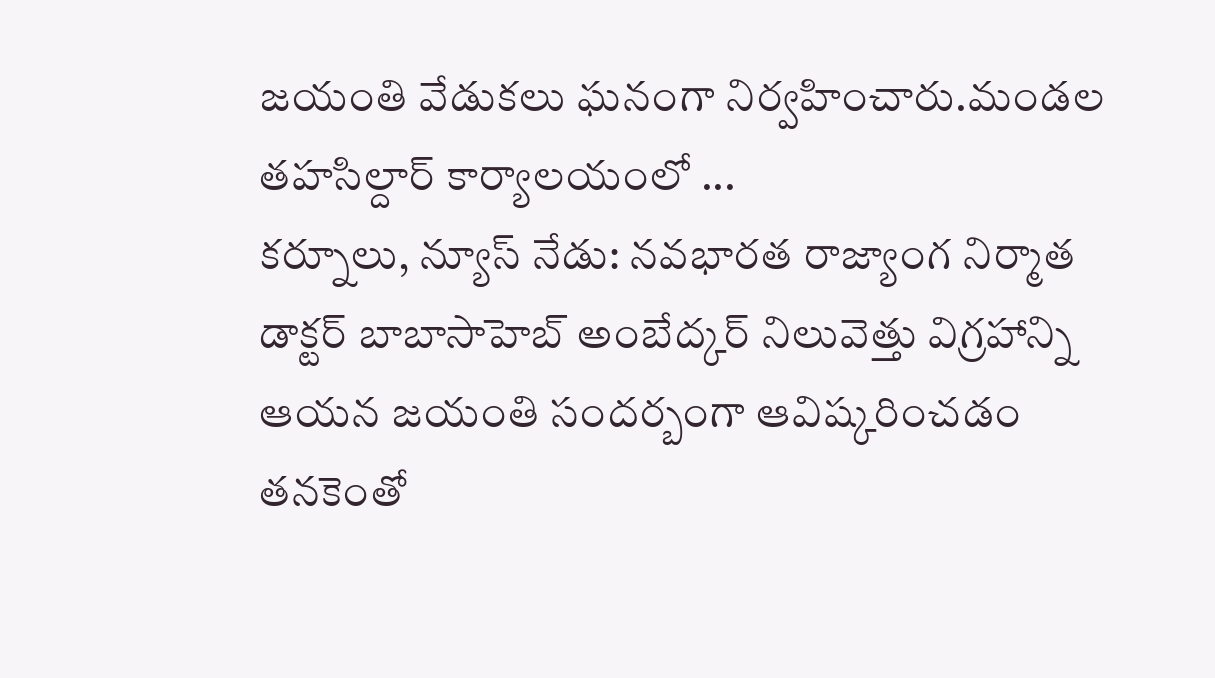జయంతి వేడుకలు ఘనంగా నిర్వహించారు.మండల తహసిల్దార్ కార్యాలయంలో ...
కర్నూలు, న్యూస్ నేడు: నవభారత రాజ్యాంగ నిర్మాత డాక్టర్ బాబాసాహెబ్ అంబేద్కర్ నిలువెత్తు విగ్రహాన్ని ఆయన జయంతి సందర్బంగా ఆవిష్కరించడం తనకెంతో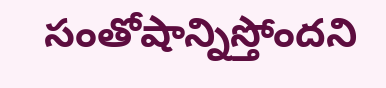సంతోషాన్నిస్తోందని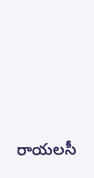రాయలసీ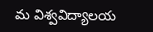మ విశ్వవిద్యాలయ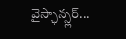వైస్ఛాన్స్లర్...